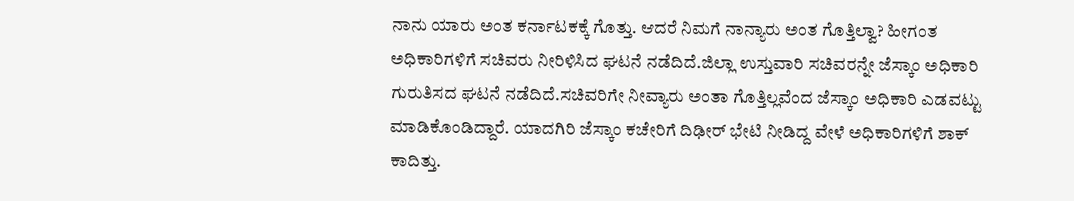ನಾನು ಯಾರು ಅಂತ ಕರ್ನಾಟಕಕ್ಕೆ ಗೊತ್ತು. ಆದರೆ ನಿಮಗೆ ನಾನ್ಯಾರು ಅಂತ ಗೊತ್ತಿಲ್ವಾ? ಹೀಗಂತ ಅಧಿಕಾರಿಗಳಿಗೆ ಸಚಿವರು ನೀರಿಳಿಸಿದ ಘಟನೆ ನಡೆದಿದೆ.ಜಿಲ್ಲಾ ಉಸ್ತುವಾರಿ ಸಚಿವರನ್ನೇ ಜೆಸ್ಕಾಂ ಅಧಿಕಾರಿ ಗುರುತಿಸದ ಘಟನೆ ನಡೆದಿದೆ.ಸಚಿವರಿಗೇ ನೀವ್ಯಾರು ಅಂತಾ ಗೊತ್ತಿಲ್ಲವೆಂದ ಜೆಸ್ಕಾಂ ಅಧಿಕಾರಿ ಎಡವಟ್ಟು ಮಾಡಿಕೊಂಡಿದ್ದಾರೆ. ಯಾದಗಿರಿ ಜೆಸ್ಕಾಂ ಕಚೇರಿಗೆ ದಿಢೀರ್ ಭೇಟಿ ನೀಡಿದ್ದ ವೇಳೆ ಅಧಿಕಾರಿಗಳಿಗೆ ಶಾಕ್ ಕಾದಿತ್ತು.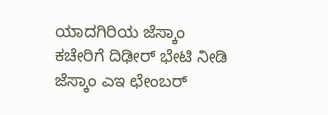ಯಾದಗಿರಿಯ ಜೆಸ್ಕಾಂ ಕಚೇರಿಗೆ ದಿಢೀರ್ ಭೇಟಿ ನೀಡಿ ಜೆಸ್ಕಾಂ ಎಇ ಛೇಂಬರ್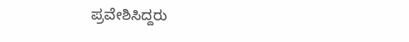ಪ್ರವೇಶಿಸಿದ್ದರು